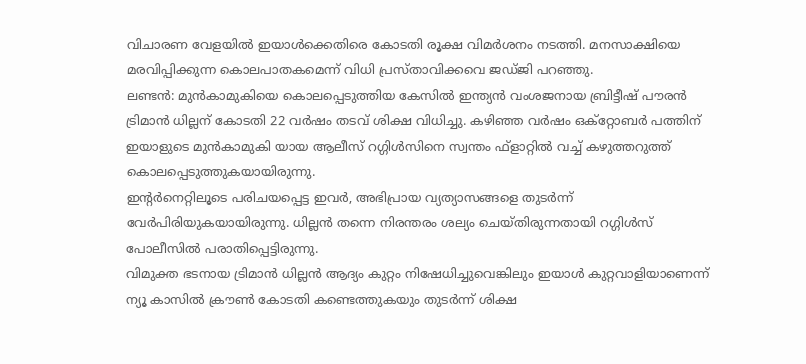വിചാരണ വേളയിൽ ഇയാൾക്കെതിരെ കോടതി രൂക്ഷ വിമർശനം നടത്തി. മനസാക്ഷിയെ മരവിപ്പിക്കുന്ന കൊലപാതകമെന്ന് വിധി പ്രസ്താവിക്കവെ ജഡ്ജി പറഞ്ഞു.
ലണ്ടൻ: മുൻകാമുകിയെ കൊലപ്പെടുത്തിയ കേസിൽ ഇന്ത്യൻ വംശജനായ ബ്രിട്ടീഷ് പൗരൻ ട്രിമാൻ ധില്ലന് കോടതി 22 വർഷം തടവ് ശിക്ഷ വിധിച്ചു. കഴിഞ്ഞ വർഷം ഒക്റ്റോബർ പത്തിന് ഇയാളുടെ മുൻകാമുകി യായ ആലീസ് റഗ്ഗിൾസിനെ സ്വന്തം ഫ്ളാറ്റിൽ വച്ച് കഴുത്തറുത്ത് കൊലപ്പെടുത്തുകയായിരുന്നു.
ഇന്റർനെറ്റിലൂടെ പരിചയപ്പെട്ട ഇവർ, അഭിപ്രായ വ്യത്യാസങ്ങളെ തുടർന്ന് വേർപിരിയുകയായിരുന്നു. ധില്ലൻ തന്നെ നിരന്തരം ശല്യം ചെയ്തിരുന്നതായി റഗ്ഗിൾസ് പോലീസിൽ പരാതിപ്പെട്ടിരുന്നു.
വിമുക്ത ഭടനായ ട്രിമാൻ ധില്ലൻ ആദ്യം കുറ്റം നിഷേധിച്ചുവെങ്കിലും ഇയാൾ കുറ്റവാളിയാണെന്ന് ന്യൂ കാസിൽ ക്രൗൺ കോടതി കണ്ടെത്തുകയും തുടർന്ന് ശിക്ഷ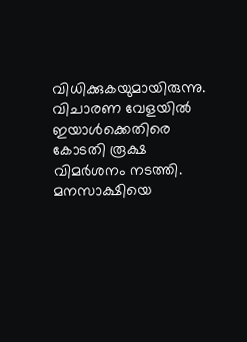വിധിക്കുകയുമായിരുന്നു.
വിചാരണ വേളയിൽ ഇയാൾക്കെതിരെ കോടതി രൂക്ഷ വിമർശനം നടത്തി. മനസാക്ഷിയെ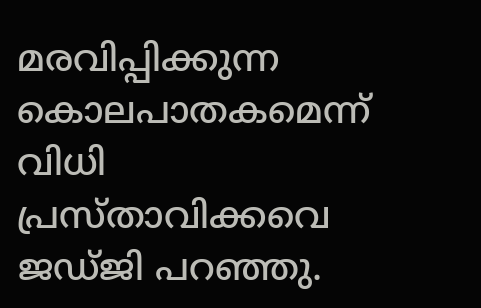മരവിപ്പിക്കുന്ന കൊലപാതകമെന്ന് വിധി പ്രസ്താവിക്കവെ ജഡ്ജി പറഞ്ഞു.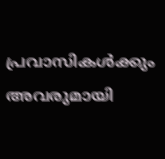പ്രവാസികൾക്കും അവരുമായി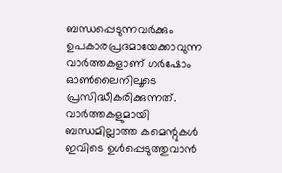ബന്ധപ്പെടുന്നവർക്കും ഉപകാരപ്രദമായേക്കാവുന്ന വാർത്തകളാണ് ഗർഷോം ഓൺലൈനിലൂടെ പ്രസിദ്ധീകരിക്കുന്നത്. വാർത്തകളുമായി ബന്ധമില്ലാത്ത കമെന്റുകൾ ഇവിടെ ഉൾപ്പെടുത്തുവാൻ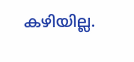കഴിയില്ല.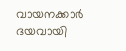വായനക്കാർ ദയവായി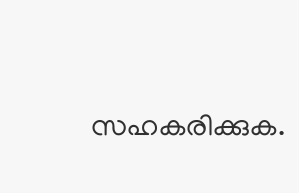സഹകരിക്കുക.